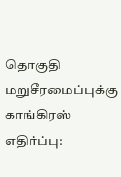தொகுதி மறுசீரமைப்புக்கு காங்கிரஸ் எதிர்ப்பு: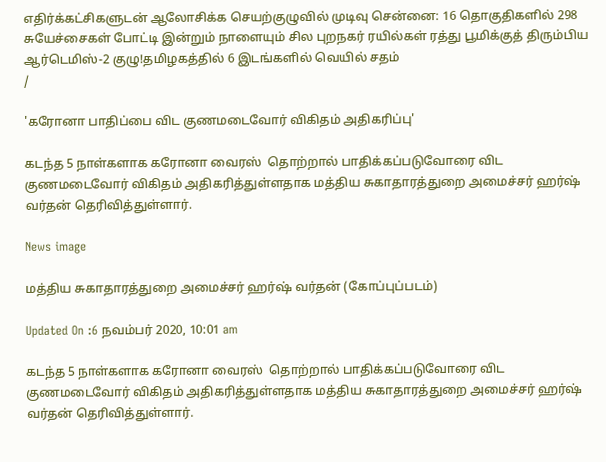எதிர்க்கட்சிகளுடன் ஆலோசிக்க செயற்குழுவில் முடிவு சென்னை: 16 தொகுதிகளில் 298 சுயேச்சைகள் போட்டி இன்றும் நாளையும் சில புறநகர் ரயில்கள் ரத்து பூமிக்குத் திரும்பிய ஆர்டெமிஸ்-2 குழு!தமிழகத்தில் 6 இடங்களில் வெயில் சதம்
/

'கரோனா பாதிப்பை விட குணமடைவோர் விகிதம் அதிகரிப்பு'

கடந்த 5 நாள்களாக கரோனா வைரஸ்  தொற்றால் பாதிக்கப்படுவோரை விட குணமடைவோர் விகிதம் அதிகரித்துள்ளதாக மத்திய சுகாதாரத்துறை அமைச்சர் ஹர்ஷ் வர்தன் தெரிவித்துள்ளார்.

News image

மத்திய சுகாதாரத்துறை அமைச்சர் ஹர்ஷ் வர்தன் (கோப்புப்படம்)

Updated On :6 நவம்பர் 2020, 10:01 am

கடந்த 5 நாள்களாக கரோனா வைரஸ்  தொற்றால் பாதிக்கப்படுவோரை விட குணமடைவோர் விகிதம் அதிகரித்துள்ளதாக மத்திய சுகாதாரத்துறை அமைச்சர் ஹர்ஷ் வர்தன் தெரிவித்துள்ளார்.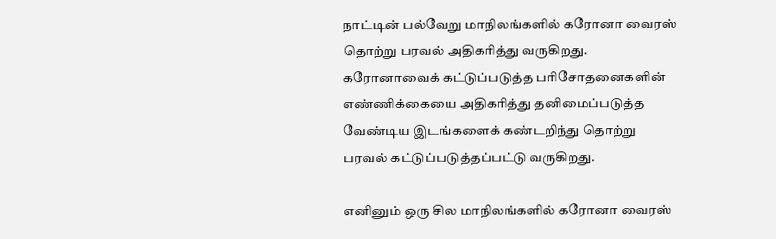நாட்டின் பல்வேறு மாநிலங்களில் கரோனா வைரஸ் தொற்று பரவல் அதிகரித்து வருகிறது. கரோனாவைக் கட்டுப்படுத்த பரிசோதனைகளின் எண்ணிக்கையை அதிகரித்து தனிமைப்படுத்த வேண்டிய இடங்களைக் கண்டறிந்து தொற்று பரவல் கட்டுப்படுத்தப்பட்டு வருகிறது.

எனினும் ஒரு சில மாநிலங்களில் கரோனா வைரஸ்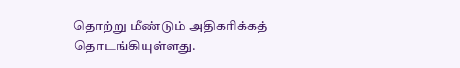தொற்று மீண்டும் அதிகரிக்கத் தொடங்கியுள்ளது.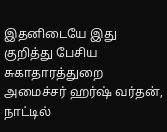இதனிடையே இது குறித்து பேசிய சுகாதாரத்துறை அமைச்சர் ஹர்ஷ் வர்தன், நாட்டில்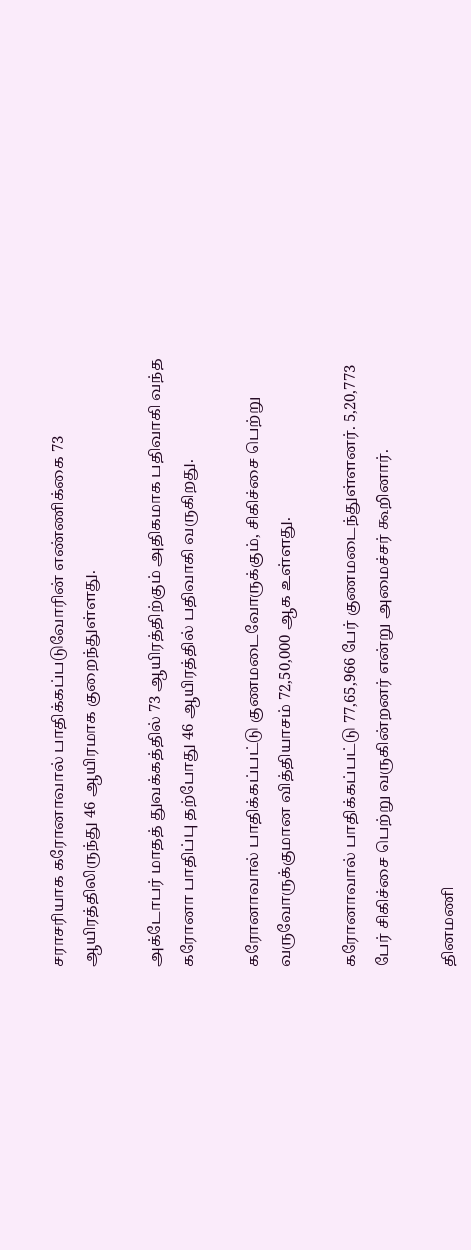சராசரியாக கரோனாவால் பாதிக்கப்படுவோரின் எண்ணிக்கை 73 ஆயிரத்திலிருந்து 46 ஆயிரமாக குறைந்துள்ளது.

அக்டோபர் மாதத் துவக்கத்தில் 73 ஆயிரத்திற்கும் அதிகமாக பதிவாகி வந்த கரோனா பாதிப்பு தற்போது 46 ஆயிரத்தில் பதிவாகி வருகிறது.

கரோனாவால் பாதிக்கப்பட்டு குணமடைவோருக்கும், சிகிச்சை பெற்று வருவோருக்குமான வித்தியாசம் 72,50,000 ஆக உள்ளது.

கரோனாவால் பாதிக்கப்பட்டு 77,65,966 பேர் குணமடைந்துள்ளனர். 5,20,773 பேர் சிகிச்சை பெற்று வருகின்றனர் என்று அமைச்சர் கூறினார்.

தினமணி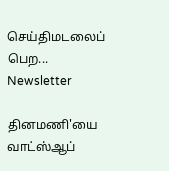செய்திமடலைப் பெற... Newsletter

தினமணி'யை வாட்ஸ்ஆப்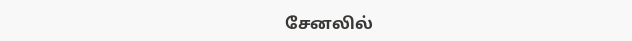சேனலில்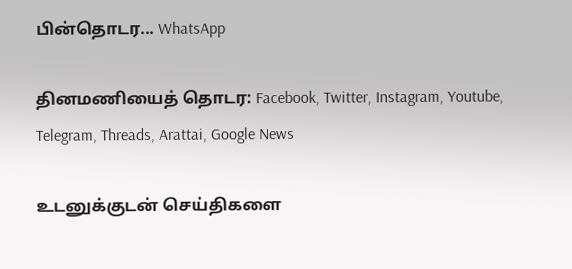பின்தொடர... WhatsApp

தினமணியைத் தொடர: Facebook, Twitter, Instagram, Youtube, Telegram, Threads, Arattai, Google News

உடனுக்குடன் செய்திகளை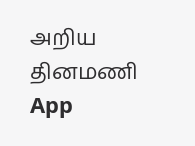அறிய தினமணி App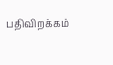பதிவிறக்கம்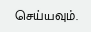செய்யவும்.